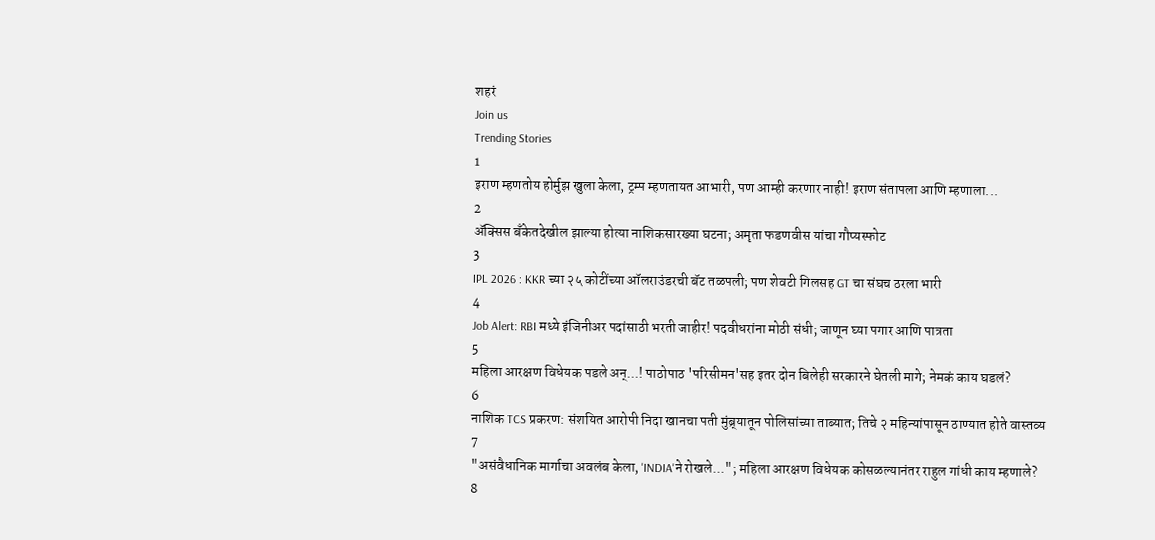शहरं
Join us
Trending Stories
1
इराण म्हणतोय होर्मुझ खुला केला, ट्रम्प म्हणतायत आभारी, पण आम्ही करणार नाही! इराण संतापला आणि म्हणाला...
2
ॲक्सिस बँकेतदेखील झाल्या होत्या नाशिकसारख्या घटना; अमृता फडणवीस यांचा गौप्यस्फोट
3
IPL 2026 : KKR च्या २५ कोटींच्या ऑलराउंडरची बॅट तळपली; पण शेवटी गिलसह GT चा संघच ठरला भारी
4
Job Alert: RBI मध्ये इंजिनीअर पदांसाठी भरती जाहीर! पदवीधरांना मोठी संधी; जाणून घ्या पगार आणि पात्रता
5
महिला आरक्षण विधेयक पडले अन्...! पाठोपाठ 'परिसीमन'सह इतर दोन बिलेही सरकारने घेतली मागे; नेमकं काय घडलं?
6
नाशिक TCS प्रकरण: संशयित आरोपी निदा खानचा पती मुंब्र्यातून पोलिसांच्या ताब्यात; तिचे २ महिन्यांपासून ठाण्यात होते वास्तव्य
7
"असंवैधानिक मार्गाचा अवलंब केला, 'INDIA'ने रोखले..."; महिला आरक्षण विधेयक कोसळल्यानंतर राहुल गांधी काय म्हणाले?
8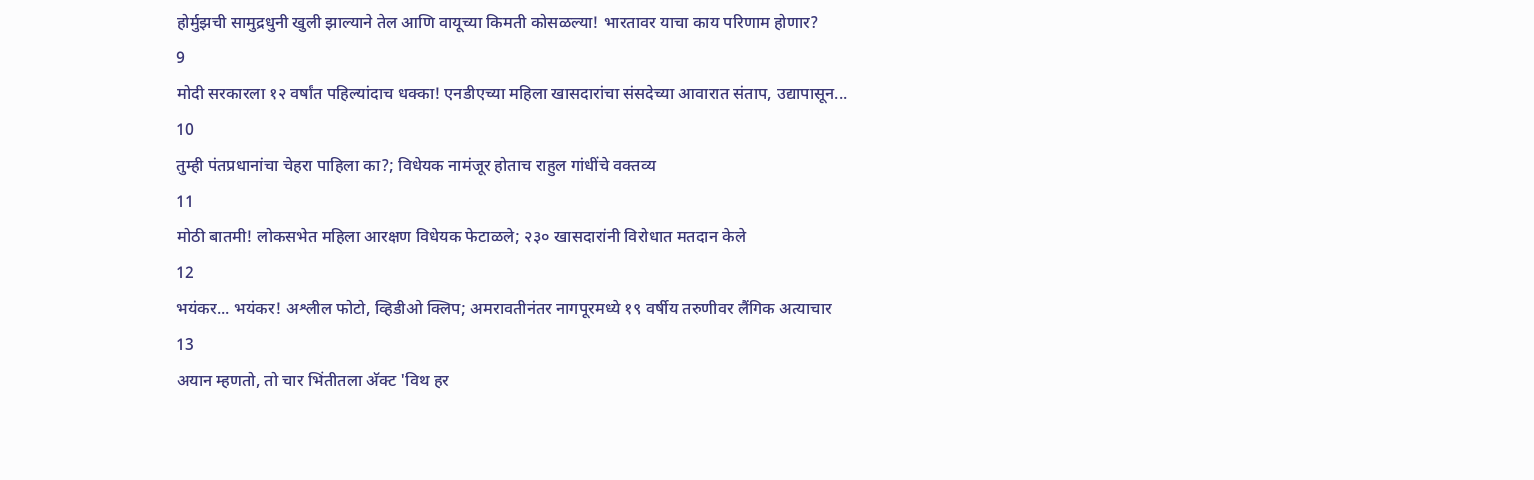होर्मुझची सामुद्रधुनी खुली झाल्याने तेल आणि वायूच्या किमती कोसळल्या! भारतावर याचा काय परिणाम होणार?
9
मोदी सरकारला १२ वर्षांत पहिल्यांदाच धक्का! एनडीएच्या महिला खासदारांचा संसदेच्या आवारात संताप, उद्यापासून...
10
तुम्ही पंतप्रधानांचा चेहरा पाहिला का?; विधेयक नामंजूर होताच राहुल गांधींचे वक्तव्य
11
मोठी बातमी! लोकसभेत महिला आरक्षण विधेयक फेटाळले; २३० खासदारांनी विरोधात मतदान केले
12
भयंकर... भयंकर! अश्लील फोटो, व्हिडीओ क्लिप; अमरावतीनंतर नागपूरमध्ये १९ वर्षीय तरुणीवर लैंगिक अत्याचार
13
अयान म्हणतो, तो चार भिंतीतला अ‍ॅक्ट 'विथ हर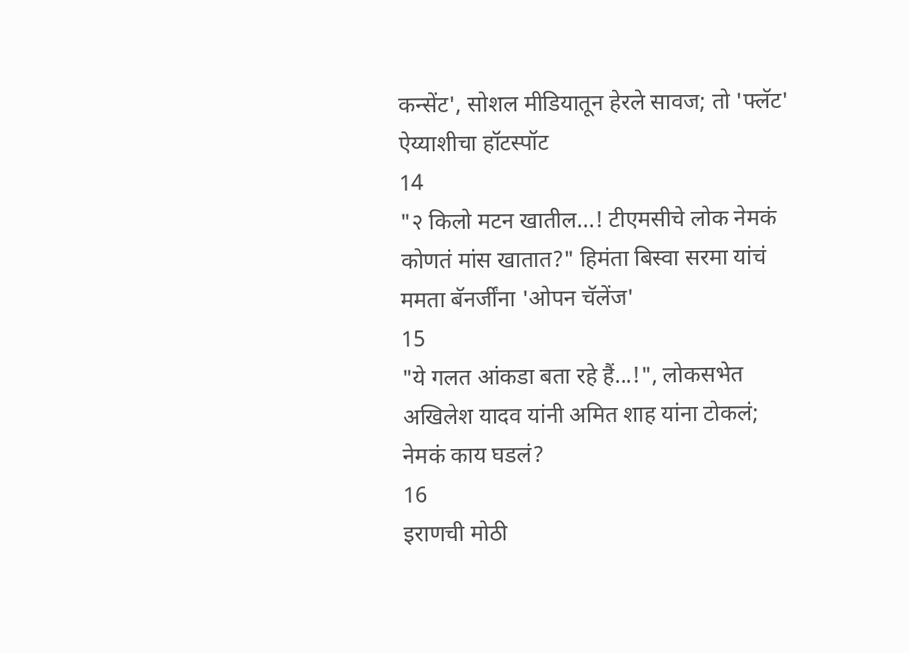कन्सेंट', सोशल मीडियातून हेरले सावज; तो 'फ्लॅट' ऐय्याशीचा हॉटस्पॉट
14
"२ किलो मटन खातील...! टीएमसीचे लोक नेमकं कोणतं मांस खातात?" हिमंता बिस्वा सरमा यांचं ममता बॅनर्जींना 'ओपन चॅलेंज'
15
"ये गलत आंकडा बता रहे हैं...!", लोकसभेत अखिलेश यादव यांनी अमित शाह यांना टोकलं; नेमकं काय घडलं?
16
इराणची मोठी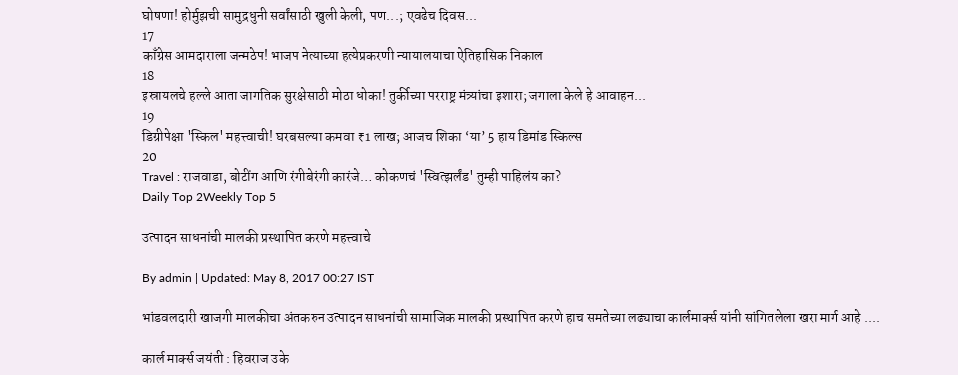घोषणा! होर्मुझची सामुद्रधुनी सर्वांसाठी खुली केली, पण...; एवढेच दिवस...
17
काँग्रेस आमदाराला जन्मठेप! भाजप नेत्याच्या हत्येप्रकरणी न्यायालयाचा ऐतिहासिक निकाल
18
इस्रायलचे हल्ले आता जागतिक सुरक्षेसाठी मोठा धोका! तुर्कीच्या परराष्ट्र मंत्र्यांचा इशारा; जगाला केले हे आवाहन...
19
डिग्रीपेक्षा 'स्किल' महत्त्वाची! घरबसल्या कमवा ₹1 लाख; आजच शिका ‘या’ 5 हाय डिमांड स्किल्स
20
Travel : राजवाडा, बोटींग आणि रंगीबेरंगी कारंजे… कोकणचं 'स्वित्झर्लंड' तुम्ही पाहिलंय का?
Daily Top 2Weekly Top 5

उत्पादन साधनांची मालकी प्रस्थापित करणे महत्त्वाचे

By admin | Updated: May 8, 2017 00:27 IST

भांडवलदारी खाजगी मालकीचा अंतकरुन उत्पादन साधनांची सामाजिक मालकी प्रस्थापित करणे हाच समतेच्या लढ्याचा कार्लमार्क्स यांनी सांगितलेला खरा मार्ग आहे ....

कार्ल मार्क्स जयंती : हिवराज उके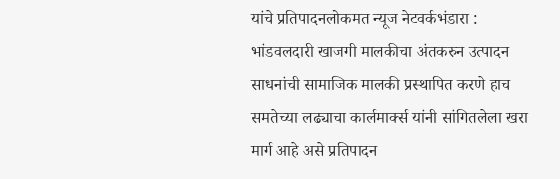यांचे प्रतिपादनलोकमत न्यूज नेटवर्कभंडारा : भांडवलदारी खाजगी मालकीचा अंतकरुन उत्पादन साधनांची सामाजिक मालकी प्रस्थापित करणे हाच समतेच्या लढ्याचा कार्लमार्क्स यांनी सांगितलेला खरा मार्ग आहे असे प्रतिपादन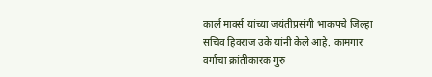कार्ल मार्क्स यांच्या जयंतीप्रसंगी भाकपचे जिल्हा सचिव हिवराज उके यांनी केले आहे. कामगार वर्गाचा क्रांतीकारक गुरु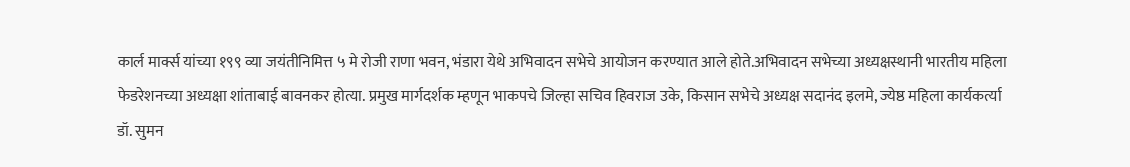कार्ल मार्क्स यांच्या १९९ व्या जयंतीनिमित्त ५ मे रोजी राणा भवन, भंडारा येथे अभिवादन सभेचे आयोजन करण्यात आले होते.अभिवादन सभेच्या अध्यक्षस्थानी भारतीय महिला फेडरेशनच्या अध्यक्षा शांताबाई बावनकर होत्या. प्रमुख मार्गदर्शक म्हणून भाकपचे जिल्हा सचिव हिवराज उके, किसान सभेचे अध्यक्ष सदानंद इलमे, ज्येष्ठ महिला कार्यकर्त्या डॉ. सुमन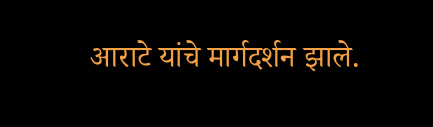आराटे यांचे मार्गदर्शन झाले.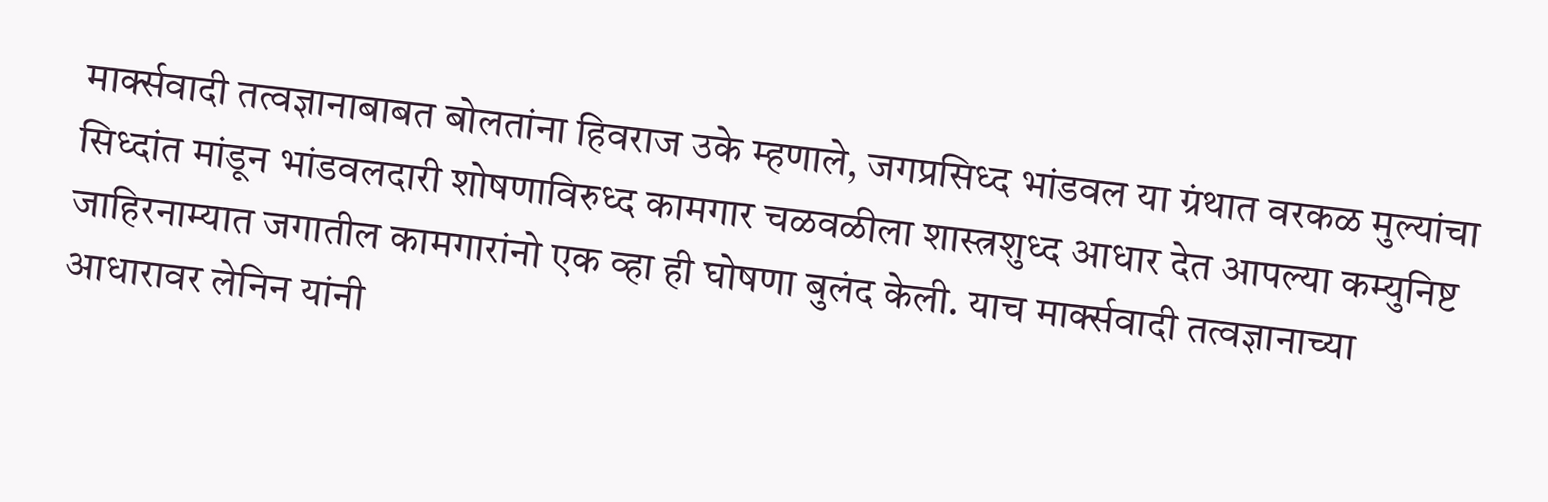मार्क्सवादी तत्वज्ञानाबाबत बोलतांना हिवराज उके म्हणाले, जगप्रसिध्द भांडवल या ग्रंथात वरकळ मुल्यांचा सिध्दांत मांडून भांडवलदारी शोषणाविरुध्द कामगार चळवळीला शास्त्रशुध्द आधार देत आपल्या कम्युनिष्ट जाहिरनाम्यात जगातील कामगारांनो एक व्हा ही घोषणा बुलंद केली. याच मार्क्सवादी तत्वज्ञानाच्या आधारावर लेनिन यांनी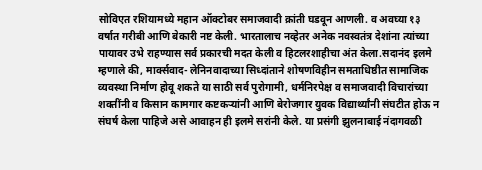सोविएत रशियामध्ये महान ऑक्टोबर समाजवादी क्रांती घडवून आणली. व अवघ्या १३ वर्षात गरीबी आणि बेकारी नष्ट केली. भारतालाच नव्हेतर अनेक नवस्वतंत्र देशांना त्यांच्या पायावर उभे राहण्यास सर्व प्रकारची मदत केली व हिटलरशाहीचा अंत केला.सदानंद इलमे म्हणाले की, मार्क्सवाद- लेनिनवादाच्या सिध्दांताने शोषणविहीन समताधिष्ठीत सामाजिक व्यवस्था निर्माण होवू शकते या साठी सर्व पुरोगामी, धर्मनिरपेक्ष व समाजवादी विचारांच्या शक्तींनी व किसान कामगार कष्टकऱ्यांनी आणि बेरोजगार युवक विद्यार्थ्यांनी संघटीत होऊ न संघर्ष केला पाहिजे असे आवाहन ही इलमे सरांनी केले. या प्रसंगी झुलनाबाई नंदागवळी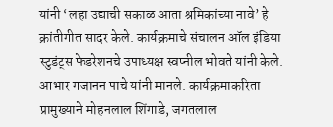यांनी ‘लहा उद्याची सकाळ आता श्रमिकांच्या नावे’ हे क्रांतीगीत सादर केले. कार्यक्रमाचे संचालन ऑल इंडिया स्टुडंट्स फेडरेशनचे उपाध्यक्ष स्वप्नील भोवते यांनी केले. आभार गजानन पाचे यांनी मानले. कार्यक्रमाकरिता प्रामुख्याने मोहनलाल शिंगाडे, जगतलाल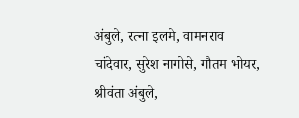अंबुले, रत्ना इलमे, वामनराव चांदेवार, सुरेश नागोसे, गौतम भोयर, श्रीवंता अंबुले,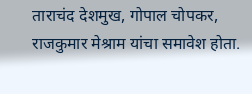ताराचंद देशमुख, गोपाल चोपकर, राजकुमार मेश्राम यांचा समावेश होता.